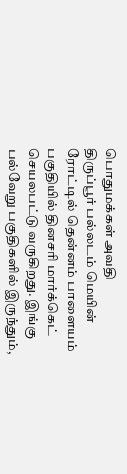பொதுமக்கள் அவதி
திருப்பூர் பல்லடம் மெயின் ரோட்டில் தென்னம் பாளையம் பகுதியில் தினசரி மார்க்கெட் செயலபட்டு வருகிறது. இங்கு பல்வேறு பகுதிகளில் இருந்தும்,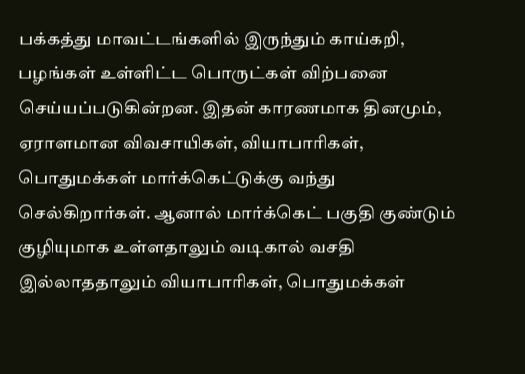பக்கத்து மாவட்டங்களில் இருந்தும் காய்கறி, பழங்கள் உள்ளிட்ட பொருட்கள் விற்பனை செய்யப்படுகின்றன. இதன் காரணமாக தினமும், ஏராளமான விவசாயிகள், வியாபாரிகள், பொதுமக்கள் மார்க்கெட்டுக்கு வந்து செல்கிறார்கள். ஆனால் மார்க்கெட் பகுதி குண்டும் குழியுமாக உள்ளதாலும் வடிகால் வசதி இல்லாததாலும் வியாபாரிகள், பொதுமக்கள்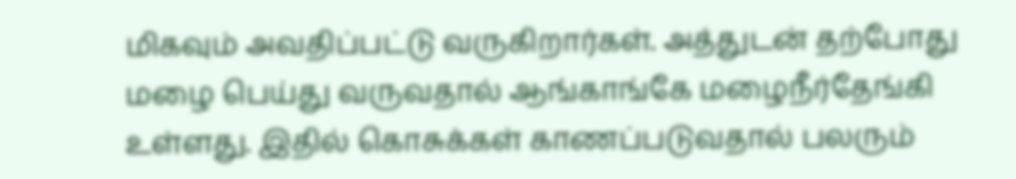மிகவும் அவதிப்பட்டு வருகிறார்கள். அத்துடன் தற்போது மழை பெய்து வருவதால் ஆங்காங்கே மழைநீர்தேங்கி உள்ளது. இதில் கொசுக்கள் காணப்படுவதால் பலரும்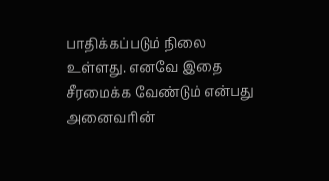பாதிக்கப்படும் நிலை உள்ளது. எனவே இதை சீரமைக்க வேண்டும் என்பது அனைவரின்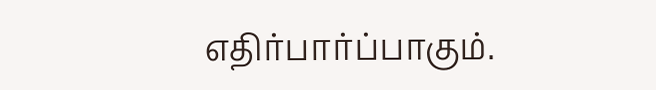எதிர்பார்ப்பாகும்.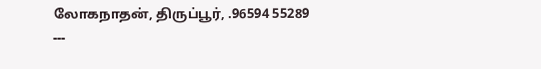லோகநாதன், திருப்பூர், .96594 55289
---